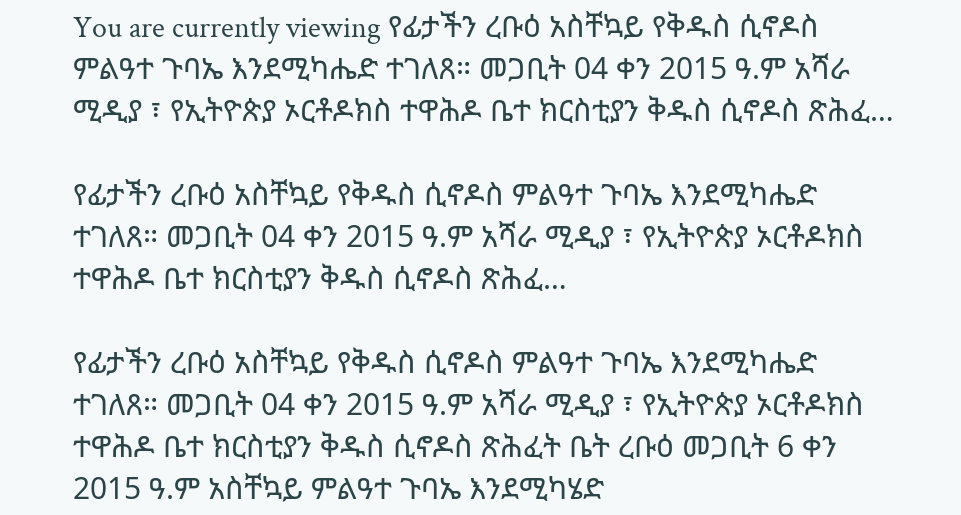You are currently viewing የፊታችን ረቡዕ አስቸኳይ የቅዱስ ሲኖዶስ ምልዓተ ጉባኤ እንደሚካሔድ ተገለጸ። መጋቢት 04 ቀን 2015 ዓ.ም አሻራ ሚዲያ ፣ የኢትዮጵያ ኦርቶዶክስ ተዋሕዶ ቤተ ክርስቲያን ቅዱስ ሲኖዶስ ጽሕፈ…

የፊታችን ረቡዕ አስቸኳይ የቅዱስ ሲኖዶስ ምልዓተ ጉባኤ እንደሚካሔድ ተገለጸ። መጋቢት 04 ቀን 2015 ዓ.ም አሻራ ሚዲያ ፣ የኢትዮጵያ ኦርቶዶክስ ተዋሕዶ ቤተ ክርስቲያን ቅዱስ ሲኖዶስ ጽሕፈ…

የፊታችን ረቡዕ አስቸኳይ የቅዱስ ሲኖዶስ ምልዓተ ጉባኤ እንደሚካሔድ ተገለጸ። መጋቢት 04 ቀን 2015 ዓ.ም አሻራ ሚዲያ ፣ የኢትዮጵያ ኦርቶዶክስ ተዋሕዶ ቤተ ክርስቲያን ቅዱስ ሲኖዶስ ጽሕፈት ቤት ረቡዕ መጋቢት 6 ቀን 2015 ዓ.ም አስቸኳይ ምልዓተ ጉባኤ እንደሚካሄድ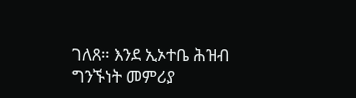ገለጸ። እንደ ኢኦተቤ ሕዝብ ግንኙነት መምሪያ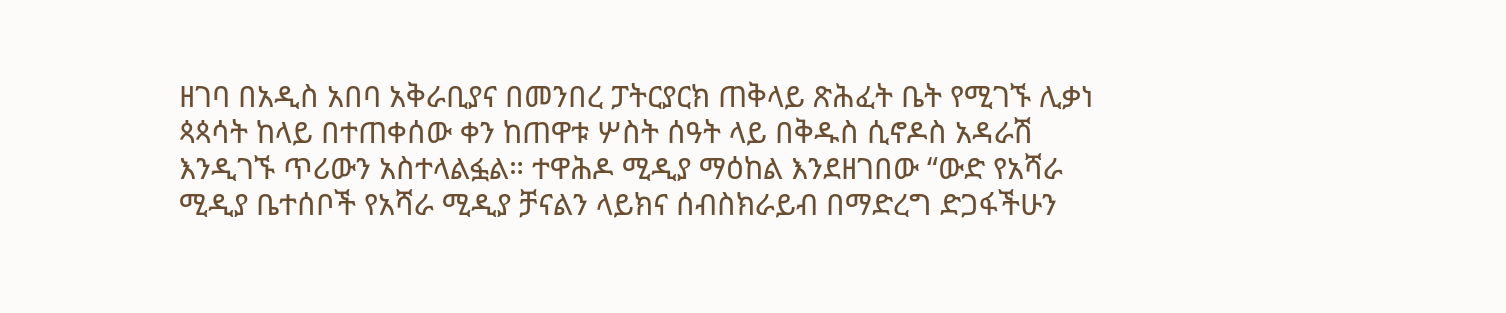ዘገባ በአዲስ አበባ አቅራቢያና በመንበረ ፓትርያርክ ጠቅላይ ጽሕፈት ቤት የሚገኙ ሊቃነ ጳጳሳት ከላይ በተጠቀሰው ቀን ከጠዋቱ ሦስት ሰዓት ላይ በቅዱስ ሲኖዶስ አዳራሽ እንዲገኙ ጥሪውን አስተላልፏል። ተዋሕዶ ሚዲያ ማዕከል እንደዘገበው “ውድ የአሻራ ሚዲያ ቤተሰቦች የአሻራ ሚዲያ ቻናልን ላይክና ሰብስክራይብ በማድረግ ድጋፋችሁን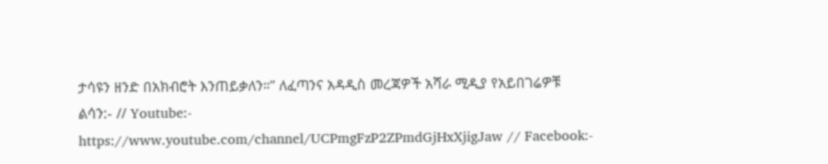ታሳዩን ዘንድ በአክብሮት እንጠይቃለን።” ለፈጣንና አዳዲስ መረጃዎች አሻራ ሚዲያ የአይበገሬዎቹ ልሳን:- // Youtube:- https://www.youtube.com/channel/UCPmgFzP2ZPmdGjHxXjigJaw // Facebook:-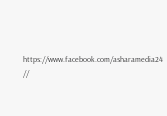https://www.facebook.com/asharamedia24 //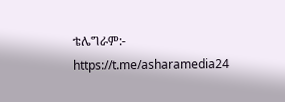ቴሌግራም:- https://t.me/asharamedia24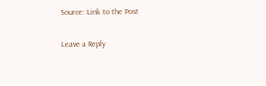Source: Link to the Post

Leave a Reply